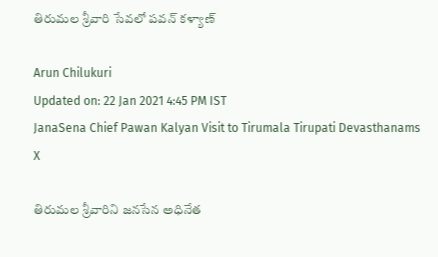తిరుమల శ్రీవారి సేవలో పవన్ కళ్యాణ్

Arun Chilukuri
Updated on: 22 Jan 2021 4:45 PM IST
JanaSena Chief Pawan Kalyan Visit to Tirumala Tirupati Devasthanams
X

తిరుమల శ్రీవారిని జనసేన అధినేత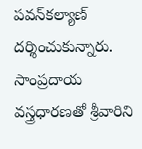పవన్‌కల్యాణ్‌ దర్శించుకున్నారు. సాంప్రదాయ వస్త్రధారణతో శ్రీవారిని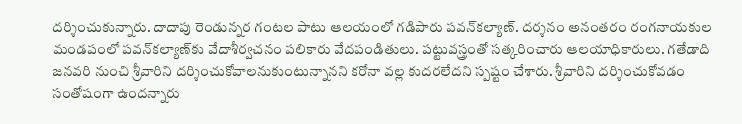దర్శించుకున్నారు. దాదాపు రెండున్నర గంటల పాటు ఆలయంలో గడిపారు పవన్‌కల్యాణ్. దర్శనం అనంతరం రంగనాయకుల మండపంలో పవన్‌కల్యాణ్‌కు వేదాశీర్వచనం పలికారు వేదపండితులు. పట్టువస్త్రంతో సత్కరించారు ఆలయాధికారులు. గతేడాది జనవరి నుంచి శ్రీవారిని దర్శించుకోవాలనుకుంటున్నానని కరోనా వల్ల కుదరలేదని స్పష్టం చేశారు. శ్రీవారిని దర్శించుకోవడం సంతోషంగా ఉందన్నారు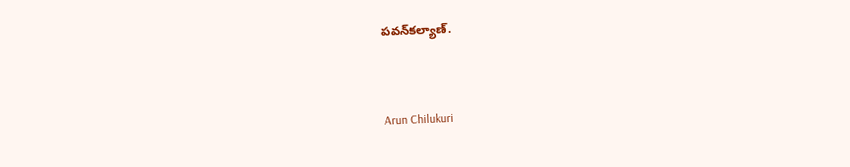పవన్‌కల్యాణ్.


Arun Chilukuri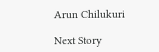Arun Chilukuri

Next Story